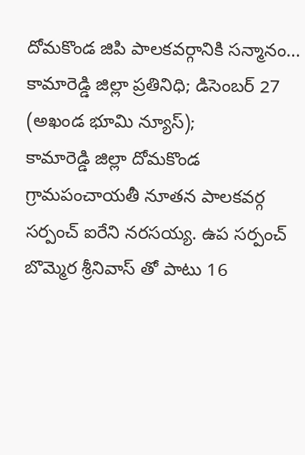దోమకొండ జిపి పాలకవర్గానికి సన్మానం…
కామారెడ్డి జిల్లా ప్రతినిధి; డిసెంబర్ 27 (అఖండ భూమి న్యూస్);
కామారెడ్డి జిల్లా దోమకొండ గ్రామపంచాయతీ నూతన పాలకవర్గ సర్పంచ్ ఐరేని నరసయ్య. ఉప సర్పంచ్ బొమ్మెర శ్రీనివాస్ తో పాటు 16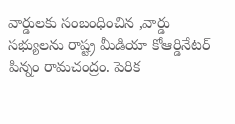వార్డులకు సంబంధించిన ,వార్డు సభ్యులను రాష్ట్ర మీడియా కోఆర్డినేటర్ పిన్నం రామచంద్రం. పెరిక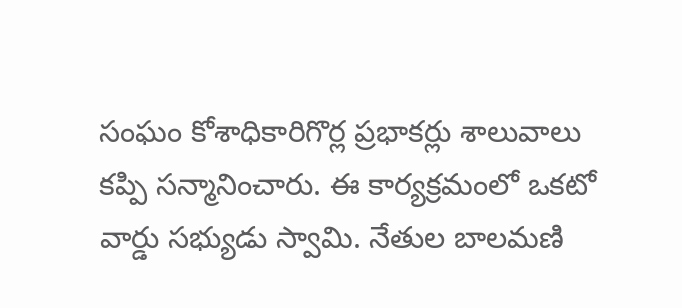సంఘం కోశాధికారిగొర్ల ప్రభాకర్లు శాలువాలు కప్పి సన్మానించారు. ఈ కార్యక్రమంలో ఒకటో వార్డు సభ్యుడు స్వామి. నేతుల బాలమణి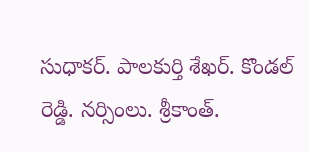సుధాకర్. పాలకుర్తి శేఖర్. కొండల్ రెడ్డి. నర్సింలు. శ్రీకాంత్.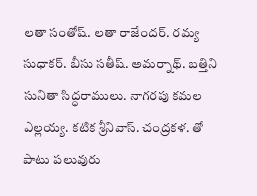లతా సంతోష్. లతా రాజేందర్. రమ్య సుధాకర్. బీసు సతీష్. అమర్నాథ్. బత్తిని సునితా సిద్ధరాములు. నాగరపు కమల ఎల్లయ్య. కటిక శ్రీనివాస్. చంద్రకళ. తో పాటు పలువురు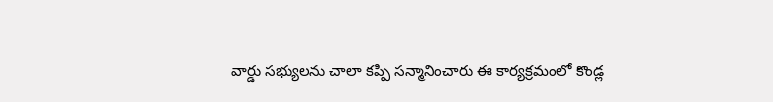వార్డు సభ్యులను చాలా కప్పి సన్మానించారు ఈ కార్యక్రమంలో కొండ్ల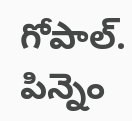గోపాల్. పిన్నెం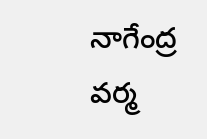నాగేంద్ర వర్మ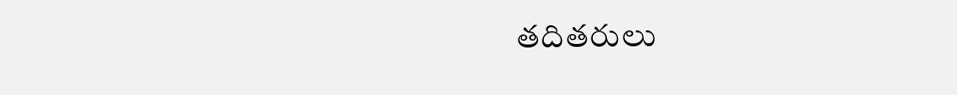తదితరులు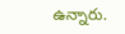ఉన్నారు.